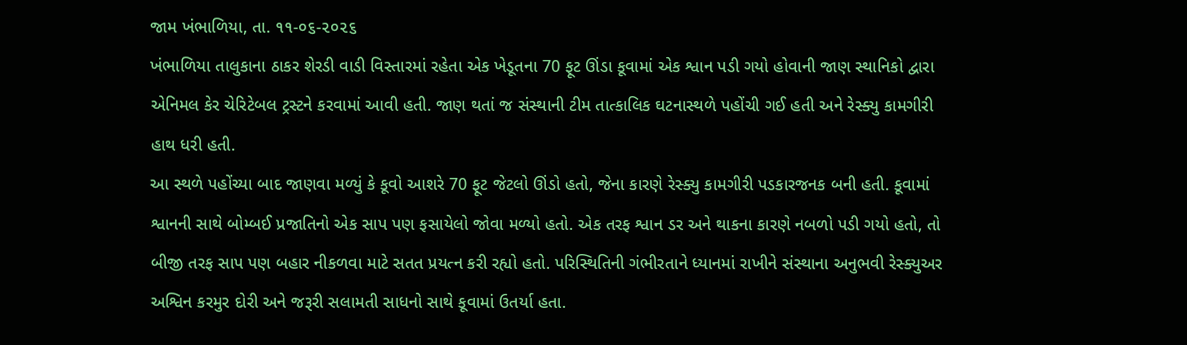જામ ખંભાળિયા, તા. ૧૧-૦૬-૨૦૨૬
ખંભાળિયા તાલુકાના ઠાકર શેરડી વાડી વિસ્તારમાં રહેતા એક ખેડૂતના 70 ફૂટ ઊંડા કૂવામાં એક શ્વાન પડી ગયો હોવાની જાણ સ્થાનિકો દ્વારા એનિમલ કેર ચેરિટેબલ ટ્રસ્ટને કરવામાં આવી હતી. જાણ થતાં જ સંસ્થાની ટીમ તાત્કાલિક ઘટનાસ્થળે પહોંચી ગઈ હતી અને રેસ્ક્યુ કામગીરી હાથ ધરી હતી.
આ સ્થળે પહોંચ્યા બાદ જાણવા મળ્યું કે કૂવો આશરે 70 ફૂટ જેટલો ઊંડો હતો, જેના કારણે રેસ્ક્યુ કામગીરી પડકારજનક બની હતી. કૂવામાં શ્વાનની સાથે બોમ્બઈ પ્રજાતિનો એક સાપ પણ ફસાયેલો જોવા મળ્યો હતો. એક તરફ શ્વાન ડર અને થાકના કારણે નબળો પડી ગયો હતો, તો બીજી તરફ સાપ પણ બહાર નીકળવા માટે સતત પ્રયત્ન કરી રહ્યો હતો. પરિસ્થિતિની ગંભીરતાને ધ્યાનમાં રાખીને સંસ્થાના અનુભવી રેસ્ક્યુઅર અશ્વિન કરમુર દોરી અને જરૂરી સલામતી સાધનો સાથે કૂવામાં ઉતર્યા હતા.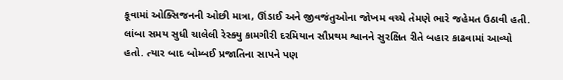કૂવામાં ઓક્સિજનની ઓછી માત્રા, ઊંડાઈ અને જીવજંતુઓના જોખમ વચ્ચે તેમણે ભારે જહેમત ઉઠાવી હતી. લાંબા સમય સુધી ચાલેલી રેસ્ક્યુ કામગીરી દરમિયાન સૌપ્રથમ શ્વાનને સુરક્ષિત રીતે બહાર કાઢવામાં આવ્યો હતો. ત્યાર બાદ બોમ્બઈ પ્રજાતિના સાપને પણ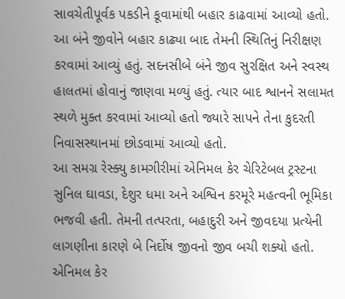સાવચેતીપૂર્વક પકડીને કૂવામાંથી બહાર કાઢવામાં આવ્યો હતો.
આ બંને જીવોને બહાર કાઢ્યા બાદ તેમની સ્થિતિનું નિરીક્ષણ કરવામાં આવ્યું હતું. સદનસીબે બંને જીવ સુરક્ષિત અને સ્વસ્થ હાલતમાં હોવાનું જાણવા મળ્યું હતું. ત્યાર બાદ શ્વાનને સલામત સ્થળે મુક્ત કરવામાં આવ્યો હતો જ્યારે સાપને તેના કુદરતી નિવાસસ્થાનમાં છોડવામાં આવ્યો હતો.
આ સમગ્ર રેસ્ક્યુ કામગીરીમાં એનિમલ કેર ચેરિટેબલ ટ્રસ્ટના સુનિલ ઘાવડા, દેશુર ધમા અને અશ્વિન કરમૂરે મહત્વની ભૂમિકા ભજવી હતી. તેમની તત્પરતા, બહાદુરી અને જીવદયા પ્રત્યેની લાગણીના કારણે બે નિર્દોષ જીવનો જીવ બચી શક્યો હતો.
એનિમલ કેર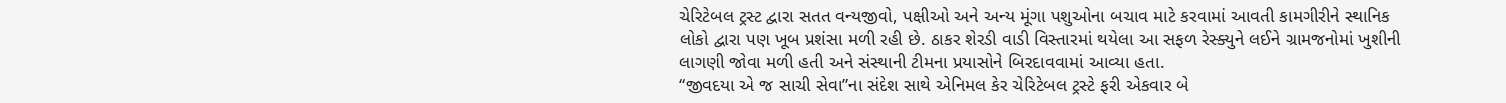ચેરિટેબલ ટ્રસ્ટ દ્વારા સતત વન્યજીવો, પક્ષીઓ અને અન્ય મૂંગા પશુઓના બચાવ માટે કરવામાં આવતી કામગીરીને સ્થાનિક લોકો દ્વારા પણ ખૂબ પ્રશંસા મળી રહી છે. ઠાકર શેરડી વાડી વિસ્તારમાં થયેલા આ સફળ રેસ્ક્યુને લઈને ગ્રામજનોમાં ખુશીની લાગણી જોવા મળી હતી અને સંસ્થાની ટીમના પ્રયાસોને બિરદાવવામાં આવ્યા હતા.
“જીવદયા એ જ સાચી સેવા”ના સંદેશ સાથે એનિમલ કેર ચેરિટેબલ ટ્રસ્ટે ફરી એકવાર બે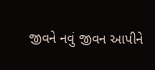જીવને નવું જીવન આપીને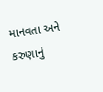માનવતા અને કરુણાનું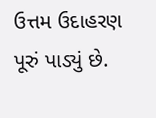ઉત્તમ ઉદાહરણ પૂરું પાડ્યું છે.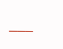___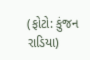(ફોટો: કુંજન રાડિયા)